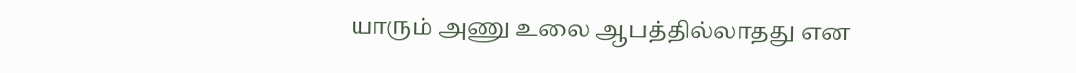யாரும் அணு உலை ஆபத்தில்லாதது என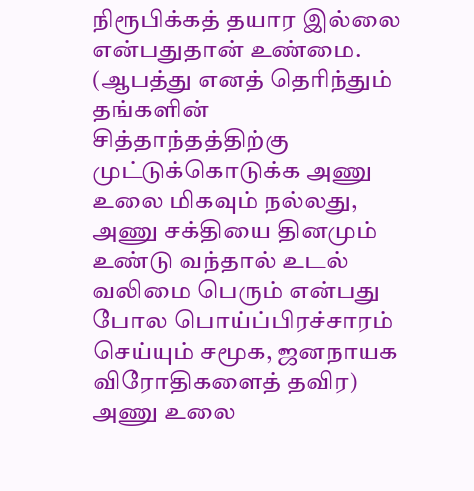நிரூபிக்கத் தயார இல்லை என்பதுதான் உண்மை.
(ஆபத்து எனத் தெரிந்தும் தங்களின் சித்தாந்தத்திற்கு முட்டுக்கொடுக்க அணு உலை மிகவும் நல்லது, அணு சக்தியை தினமும் உண்டு வந்தால் உடல் வலிமை பெரும் என்பது போல பொய்ப்பிரச்சாரம் செய்யும் சமூக, ஜனநாயக விரோதிகளைத் தவிர)
அணு உலை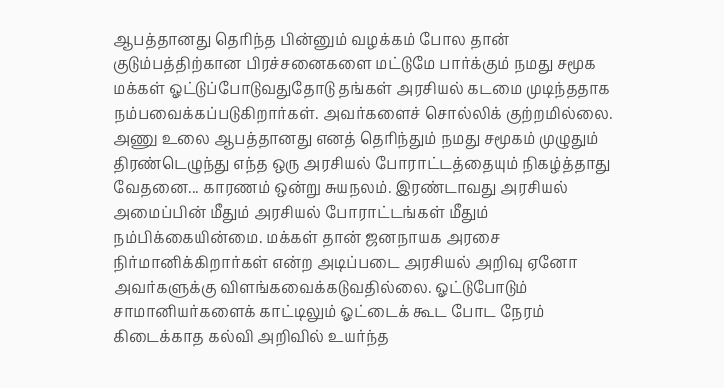ஆபத்தானது தெரிந்த பின்னும் வழக்கம் போல தான் குடும்பத்திற்கான பிரச்சனைகளை மட்டுமே பார்க்கும் நமது சமூக மக்கள் ஓட்டுப்போடுவதுதோடு தங்கள் அரசியல் கடமை முடிந்ததாக நம்பவைக்கப்படுகிறார்கள். அவர்களைச் சொல்லிக் குற்றமில்லை.
அணு உலை ஆபத்தானது எனத் தெரிந்தும் நமது சமூகம் முழுதும் திரண்டெழுந்து எந்த ஒரு அரசியல் போராட்டத்தையும் நிகழ்த்தாது வேதனை... காரணம் ஒன்று சுயநலம். இரண்டாவது அரசியல் அமைப்பின் மீதும் அரசியல் போராட்டங்கள் மீதும் நம்பிக்கையின்மை. மக்கள் தான் ஜனநாயக அரசை நிர்மானிக்கிறார்கள் என்ற அடிப்படை அரசியல் அறிவு ஏனோ அவர்களுக்கு விளங்கவைக்கடுவதில்லை. ஓட்டுபோடும் சாமானியர்களைக் காட்டிலும் ஓட்டைக் கூட போட நேரம் கிடைக்காத கல்வி அறிவில் உயர்ந்த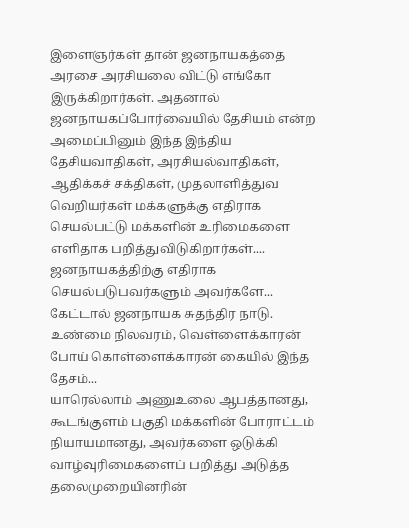இளைஞர்கள் தான் ஜனநாயகத்தை அரசை அரசியலை விட்டு எங்கோ இருக்கிறார்கள். அதனால் ஜனநாயகப்போர்வையில் தேசியம் என்ற அமைப்பினும் இந்த இந்திய தேசியவாதிகள், அரசியல்வாதிகள், ஆதிக்கச் சக்திகள், முதலாளித்துவ வெறியர்கள் மக்களுக்கு எதிராக செயல்பட்டு மக்களின் உரிமைகளை எளிதாக பறித்துவிடுகிறார்கள்.... ஜனநாயகத்திற்கு எதிராக செயல்படுபவர்களும் அவர்களே... கேட்டால் ஜனநாயக சுதந்திர நாடு. உண்மை நிலவரம், வெள்ளைக்காரன் போய் கொள்ளைக்காரன் கையில் இந்த தேசம்...
யாரெல்லாம் அணுஉலை ஆபத்தானது, கூடங்குளம் பகுதி மக்களின் போராட்டம் நியாயமானது, அவர்களை ஒடுக்கி வாழ்வுரிமைகளைப் பறித்து அடுத்த தலைமுறையினரின்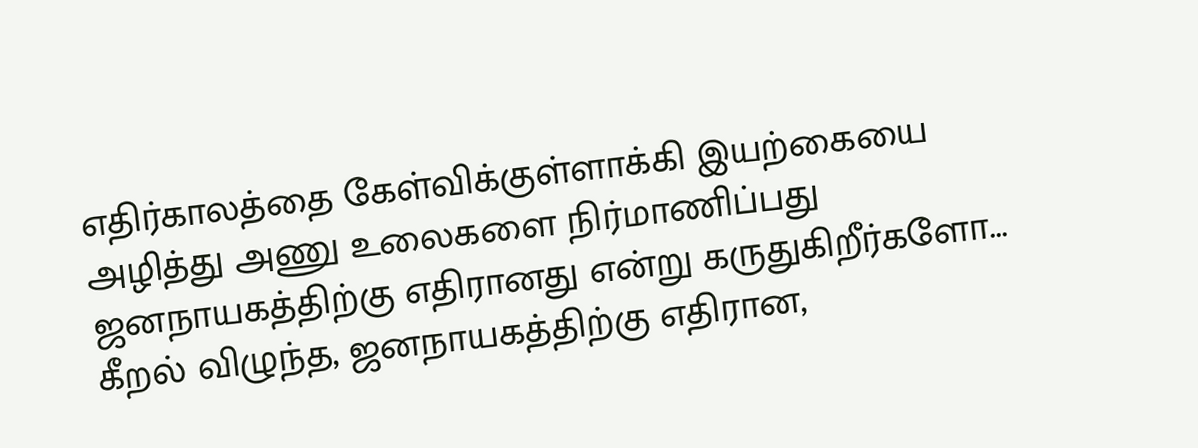எதிர்காலத்தை கேள்விக்குள்ளாக்கி இயற்கையை அழித்து அணு உலைகளை நிர்மாணிப்பது ஜனநாயகத்திற்கு எதிரானது என்று கருதுகிறீர்களோ... கீறல் விழுந்த, ஜனநாயகத்திற்கு எதிரான,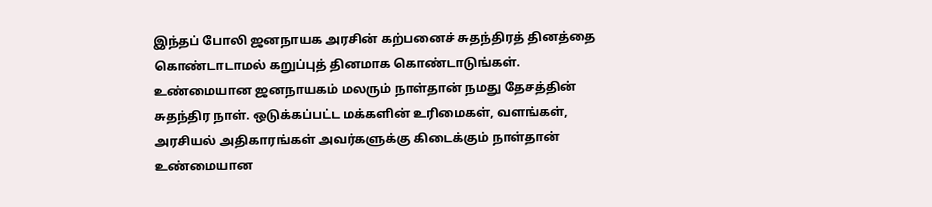இந்தப் போலி ஜனநாயக அரசின் கற்பனைச் சுதந்திரத் தினத்தை கொண்டாடாமல் கறுப்புத் தினமாக கொண்டாடுங்கள்.
உண்மையான ஜனநாயகம் மலரும் நாள்தான் நமது தேசத்தின் சுதந்திர நாள். ஒடுக்கப்பட்ட மக்களின் உரிமைகள், வளங்கள், அரசியல் அதிகாரங்கள் அவர்களுக்கு கிடைக்கும் நாள்தான் உண்மையான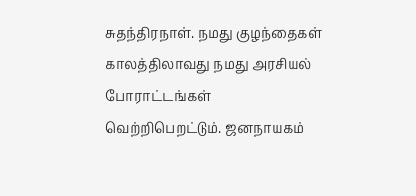சுதந்திரநாள். நமது குழந்தைகள் காலத்திலாவது நமது அரசியல் போராட்டங்கள் வெற்றிபெறட்டும். ஜனநாயகம்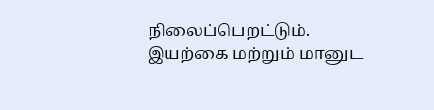நிலைப்பெறட்டும். இயற்கை மற்றும் மானுட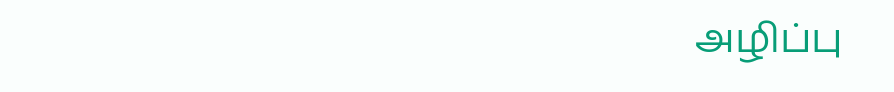அழிப்பு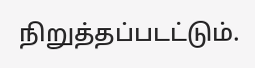நிறுத்தப்படட்டும்.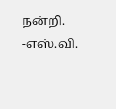நன்றி.
-எஸ்.வி.